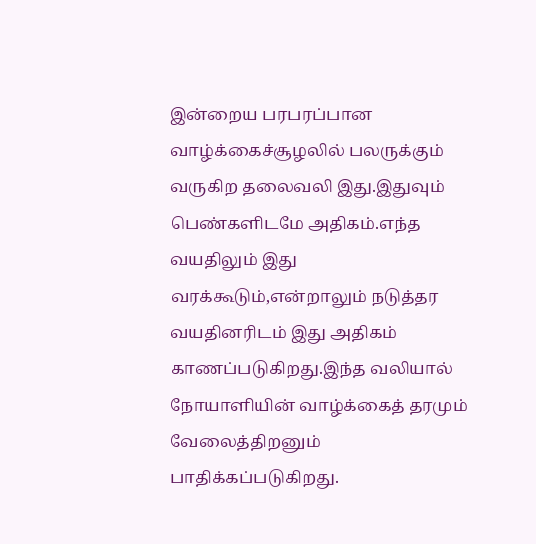இன்றைய பரபரப்பான வாழ்க்கைச்சூழலில் பலருக்கும் வருகிற தலைவலி இது.இதுவும் பெண்களிடமே அதிகம்.எந்த வயதிலும் இது வரக்கூடும்,என்றாலும் நடுத்தர வயதினரிடம் இது அதிகம் காணப்படுகிறது.இந்த வலியால் நோயாளியின் வாழ்க்கைத் தரமும் வேலைத்திறனும் பாதிக்கப்படுகிறது.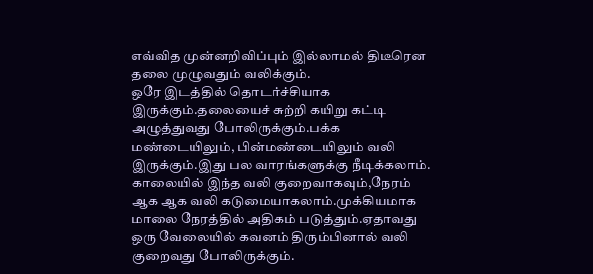எவ்வித முன்னறிவிப்பும் இல்லாமல் திடீரென தலை முழுவதும் வலிக்கும்.
ஒரே இடத்தில் தொடர்ச்சியாக இருக்கும்.தலையைச் சுற்றி கயிறு கட்டி அழுத்துவது போலிருக்கும்.பக்க மண்டையிலும், பின்மண்டையிலும் வலி இருக்கும்.இது பல வாரங்களுக்கு நீடிக்கலாம்.
காலையில் இந்த வலி குறைவாகவும்,நேரம் ஆக ஆக வலி கடுமையாகலாம்.முக்கியமாக மாலை நேரத்தில் அதிகம் படுத்தும்.ஏதாவது ஒரு வேலையில் கவனம் திரும்பினால் வலி குறைவது போலிருக்கும்.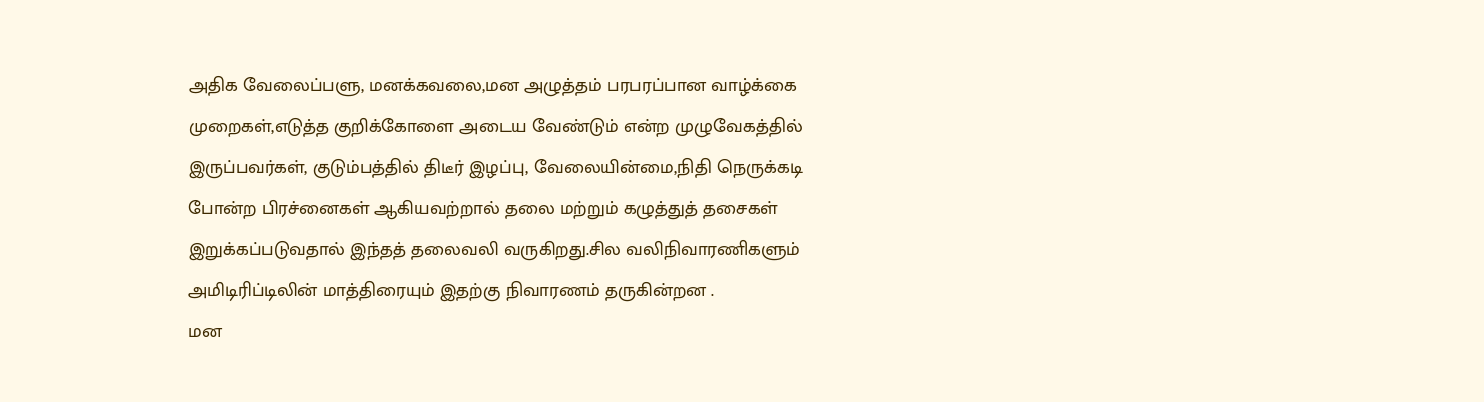அதிக வேலைப்பளு, மனக்கவலை,மன அழுத்தம் பரபரப்பான வாழ்க்கை முறைகள்,எடுத்த குறிக்கோளை அடைய வேண்டும் என்ற முழுவேகத்தில் இருப்பவர்கள், குடும்பத்தில் திடீர் இழப்பு, வேலையின்மை,நிதி நெருக்கடி போன்ற பிரச்னைகள் ஆகியவற்றால் தலை மற்றும் கழுத்துத் தசைகள் இறுக்கப்படுவதால் இந்தத் தலைவலி வருகிறது.சில வலிநிவாரணிகளும் அமிடிரிப்டிலின் மாத்திரையும் இதற்கு நிவாரணம் தருகின்றன .
மன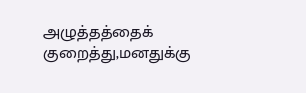அழுத்தத்தைக் குறைத்து,மனதுக்கு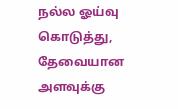நல்ல ஓய்வு கொடுத்து, தேவையான அளவுக்கு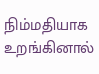நிம்மதியாக உறங்கினால்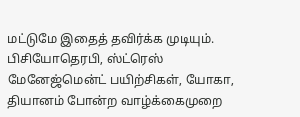மட்டுமே இதைத் தவிர்க்க முடியும். பிசியோதெரபி, ஸ்ட்ரெஸ் மேனேஜ்மென்ட் பயிற்சிகள், யோகா, தியானம் போன்ற வாழ்க்கைமுறை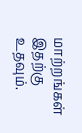மாற்றங்கள் இதற்கு உதவும்.